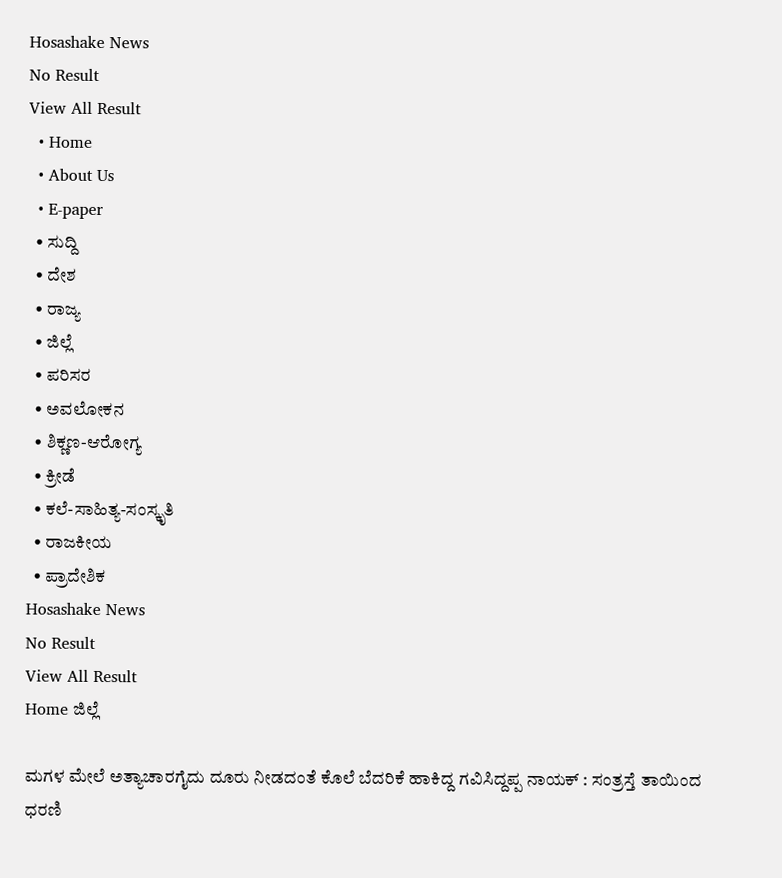Hosashake News
No Result
View All Result
  • Home
  • About Us
  • E-paper
  • ಸುದ್ದಿ
  • ದೇಶ
  • ರಾಜ್ಯ
  • ಜಿಲ್ಲೆ
  • ಪರಿಸರ
  • ಅವಲೋಕನ
  • ಶಿಕ್ಣಣ-ಆರೋಗ್ಯ
  • ಕ್ರೀಡೆ
  • ಕಲೆ-ಸಾಹಿತ್ಯ-ಸಂಸ್ಕೃತಿ
  • ರಾಜಕೀಯ
  • ಪ್ರಾದೇಶಿಕ
Hosashake News
No Result
View All Result
Home ಜಿಲ್ಲೆ

ಮಗಳ ಮೇಲೆ ಅತ್ಯಾಚಾರಗೈದು ದೂರು ನೀಡದಂತೆ ಕೊಲೆ ಬೆದರಿಕೆ ಹಾಕಿದ್ದ ಗವಿಸಿದ್ದಪ್ಪ ನಾಯಕ್ : ಸಂತ್ರಸ್ತೆ ತಾಯಿಂದ ಧರಣಿ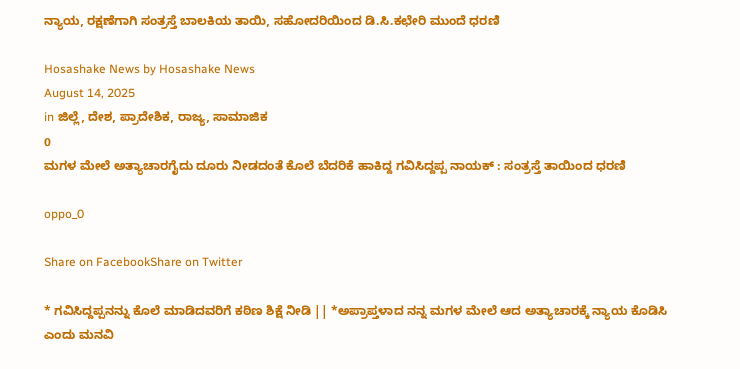ನ್ಯಾಯ, ರಕ್ಷಣೆಗಾಗಿ ಸಂತ್ರಸ್ತೆ ಬಾಲಕಿಯ ತಾಯಿ, ಸಹೋದರಿಯಿಂದ ಡಿ.ಸಿ.ಕಛೇರಿ ಮುಂದೆ ಧರಣಿ

Hosashake News by Hosashake News
August 14, 2025
in ಜಿಲ್ಲೆ, ದೇಶ, ಪ್ರಾದೇಶಿಕ, ರಾಜ್ಯ, ಸಾಮಾಜಿಕ
0
ಮಗಳ ಮೇಲೆ ಅತ್ಯಾಚಾರಗೈದು ದೂರು ನೀಡದಂತೆ ಕೊಲೆ ಬೆದರಿಕೆ ಹಾಕಿದ್ದ ಗವಿಸಿದ್ದಪ್ಪ ನಾಯಕ್ : ಸಂತ್ರಸ್ತೆ ತಾಯಿಂದ ಧರಣಿ

oppo_0

Share on FacebookShare on Twitter

* ಗವಿಸಿದ್ದಪ್ಪನನ್ನು ಕೊಲೆ ಮಾಡಿದವರಿಗೆ ಕಠಿಣ ಶಿಕ್ಷೆ ನೀಡಿ || *ಅಪ್ರಾಪ್ತಳಾದ ನನ್ನ ಮಗಳ ಮೇಲೆ ಆದ ಅತ್ಯಾಚಾರಕ್ಕೆ ನ್ಯಾಯ ಕೊಡಿಸಿ ಎಂದು ಮನವಿ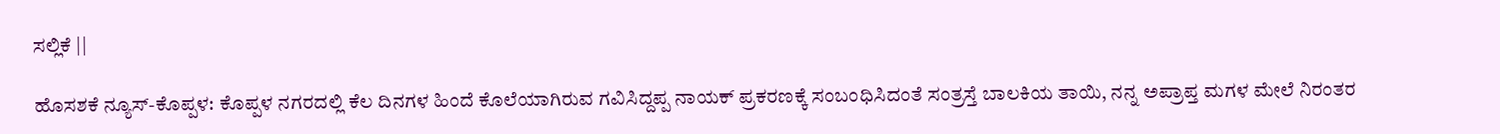ಸಲ್ಲಿಕೆ ||

ಹೊಸಶಕೆ ನ್ಯೂಸ್-ಕೊಪ್ಪಳ: ಕೊಪ್ಪಳ ನಗರದಲ್ಲಿ ಕೆಲ ದಿನಗಳ ಹಿಂದೆ ಕೊಲೆಯಾಗಿರುವ ಗವಿಸಿದ್ದಪ್ಪ ನಾಯಕ್ ಪ್ರಕರಣಕ್ಕೆ ಸಂಬಂಧಿಸಿದಂತೆ ಸಂತ್ರಸ್ತೆ ಬಾಲಕಿಯ ತಾಯಿ, ನನ್ನ ಅಪ್ರಾಪ್ತ ಮಗಳ ಮೇಲೆ ನಿರಂತರ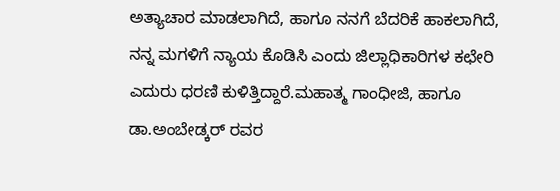ಅತ್ಯಾಚಾರ ಮಾಡಲಾಗಿದೆ, ಹಾಗೂ ನನಗೆ ಬೆದರಿಕೆ ಹಾಕಲಾಗಿದೆ,  ನನ್ನ ಮಗಳಿಗೆ ನ್ಯಾಯ ಕೊಡಿಸಿ ಎಂದು ಜಿಲ್ಲಾಧಿಕಾರಿಗಳ ಕಛೇರಿ ಎದುರು ಧರಣಿ ಕುಳಿತ್ತಿದ್ದಾರೆ.ಮಹಾತ್ಮ ಗಾಂಧೀಜಿ, ಹಾಗೂ ಡಾ.ಅಂಬೇಡ್ಕರ್ ರವರ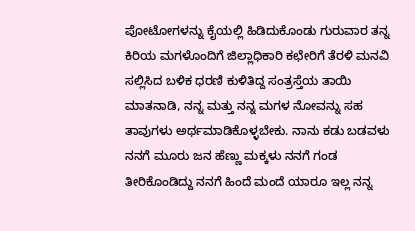ಪೋಟೋಗಳನ್ನು ಕೈಯಲ್ಲಿ ಹಿಡಿದುಕೊಂಡು ಗುರುವಾರ ತನ್ನ ಕಿರಿಯ ಮಗಳೊಂದಿಗೆ ಜಿಲ್ಲಾಧಿಕಾರಿ ಕಛೇರಿಗೆ ತೆರಳಿ ಮನವಿ ಸಲ್ಲಿಸಿದ ಬಳಿಕ ಧರಣಿ ಕುಳಿತಿದ್ದ ಸಂತ್ರಸ್ತೆಯ ತಾಯಿ  ಮಾತನಾಡಿ, ನನ್ನ ಮತ್ತು ನನ್ನ ಮಗಳ ನೋವನ್ನು ಸಹ ತಾವುಗಳು ಅರ್ಥಮಾಡಿಕೊಳ್ಳಬೇಕು. ನಾನು ಕಡು ಬಡವಳು ನನಗೆ ಮೂರು ಜನ ಹೆಣ್ಣು ಮಕ್ಕಳು ನನಗೆ ಗಂಡ ತೀರಿಕೊಂಡಿದ್ದು ನನಗೆ ಹಿಂದೆ ಮಂದೆ ಯಾರೂ ಇಲ್ಲ ನನ್ನ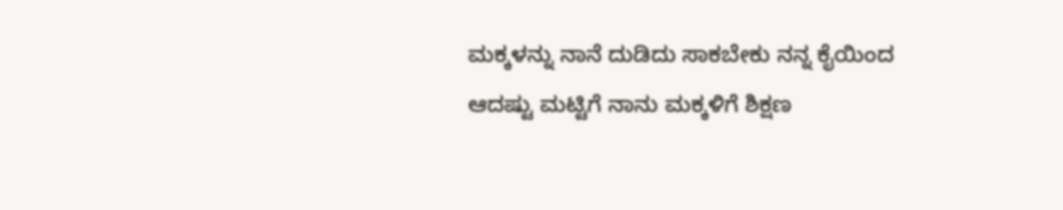ಮಕ್ಕಳನ್ನು ನಾನೆ ದುಡಿದು ಸಾಕಬೇಕು ನನ್ನ ಕೈಯಿಂದ ಆದಷ್ಟು ಮಟ್ಟಿಗೆ ನಾನು ಮಕ್ಕಳಿಗೆ ಶಿಕ್ಷಣ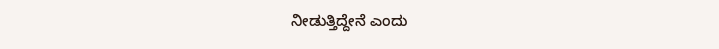ನೀಡುತ್ತಿದ್ದೇನೆ ಎಂದು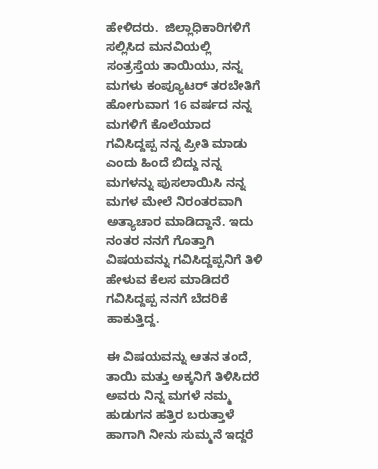ಹೇಳಿದರು.  ಜಿಲ್ಲಾಧಿಕಾರಿಗಳಿಗೆ ಸಲ್ಲಿಸಿದ ಮನವಿಯಲ್ಲಿ ಸಂತ್ರಸ್ತೆಯ ತಾಯಿಯು, ನನ್ನ ಮಗಳು ಕಂಪ್ಯೂಟರ್ ತರಬೇತಿಗೆ ಹೋಗುವಾಗ 16 ವರ್ಷದ ನನ್ನ ಮಗಳಿಗೆ ಕೊಲೆಯಾದ ಗವಿಸಿದ್ದಪ್ಪ ನನ್ನ ಪ್ರೀತಿ ಮಾಡು ಎಂದು ಹಿಂದೆ ಬಿದ್ದು ನನ್ನ ಮಗಳನ್ನು ಪುಸಲಾಯಿಸಿ ನನ್ನ ಮಗಳ ಮೇಲೆ ನಿರಂತರವಾಗಿ ಅತ್ಯಾಚಾರ ಮಾಡಿದ್ದಾನೆ. ಇದು ನಂತರ ನನಗೆ ಗೊತ್ತಾಗಿ ವಿಷಯವನ್ನು ಗವಿಸಿದ್ದಪ್ಪನಿಗೆ ತಿಳಿ ಹೇಳುವ ಕೆಲಸ ಮಾಡಿದರೆ ಗವಿಸಿದ್ದಪ್ಪ ನನಗೆ ಬೆದರಿಕೆ ಹಾಕುತ್ತಿದ್ದ.

ಈ ವಿಷಯವನ್ನು ಆತನ ತಂದೆ, ತಾಯಿ ಮತ್ತು ಅಕ್ಕನಿಗೆ ತಿಳಿಸಿದರೆ ಅವರು ನಿನ್ನ ಮಗಳೆ ನಮ್ಮ ಹುಡುಗನ ಹತ್ತಿರ ಬರುತ್ತಾಳೆ ಹಾಗಾಗಿ ನೀನು ಸುಮ್ಮನೆ ಇದ್ದರೆ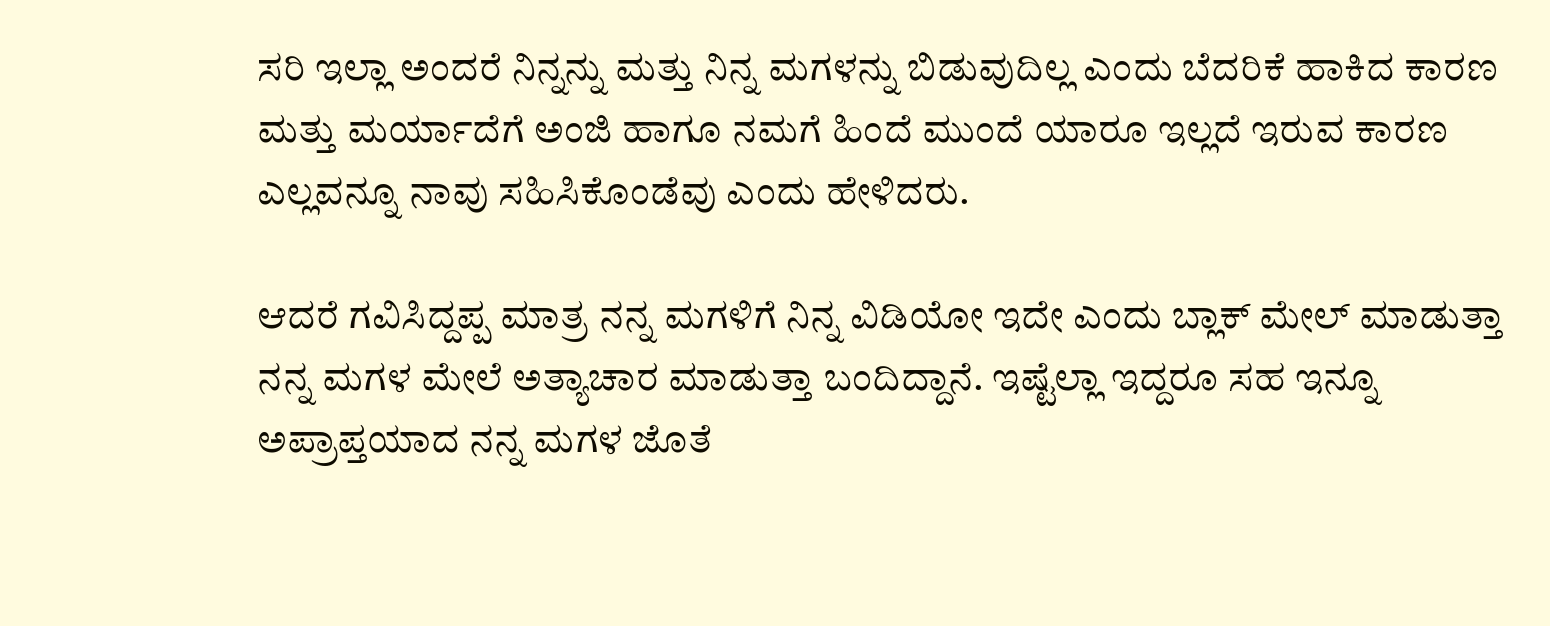ಸರಿ ಇಲ್ಲಾ ಅಂದರೆ ನಿನ್ನನ್ನು ಮತ್ತು ನಿನ್ನ ಮಗಳನ್ನು ಬಿಡುವುದಿಲ್ಲ ಎಂದು ಬೆದರಿಕೆ ಹಾಕಿದ ಕಾರಣ ಮತ್ತು ಮರ್ಯಾದೆಗೆ ಅಂಜಿ ಹಾಗೂ ನಮಗೆ ಹಿಂದೆ ಮುಂದೆ ಯಾರೂ ಇಲ್ಲದೆ ಇರುವ ಕಾರಣ ಎಲ್ಲವನ್ನೂ ನಾವು ಸಹಿಸಿಕೊಂಡೆವು ಎಂದು ಹೇಳಿದರು.

ಆದರೆ ಗವಿಸಿದ್ದಪ್ಪ ಮಾತ್ರ ನನ್ನ ಮಗಳಿಗೆ ನಿನ್ನ ವಿಡಿಯೋ ಇದೇ ಎಂದು ಬ್ಲಾಕ್ ಮೇಲ್ ಮಾಡುತ್ತಾ ನನ್ನ ಮಗಳ ಮೇಲೆ ಅತ್ಯಾಚಾರ ಮಾಡುತ್ತಾ ಬಂದಿದ್ದಾನೆ. ಇಷ್ಟೆಲ್ಲಾ ಇದ್ದರೂ ಸಹ ಇನ್ನೂ ಅಪ್ರಾಪ್ತಯಾದ ನನ್ನ ಮಗಳ ಜೊತೆ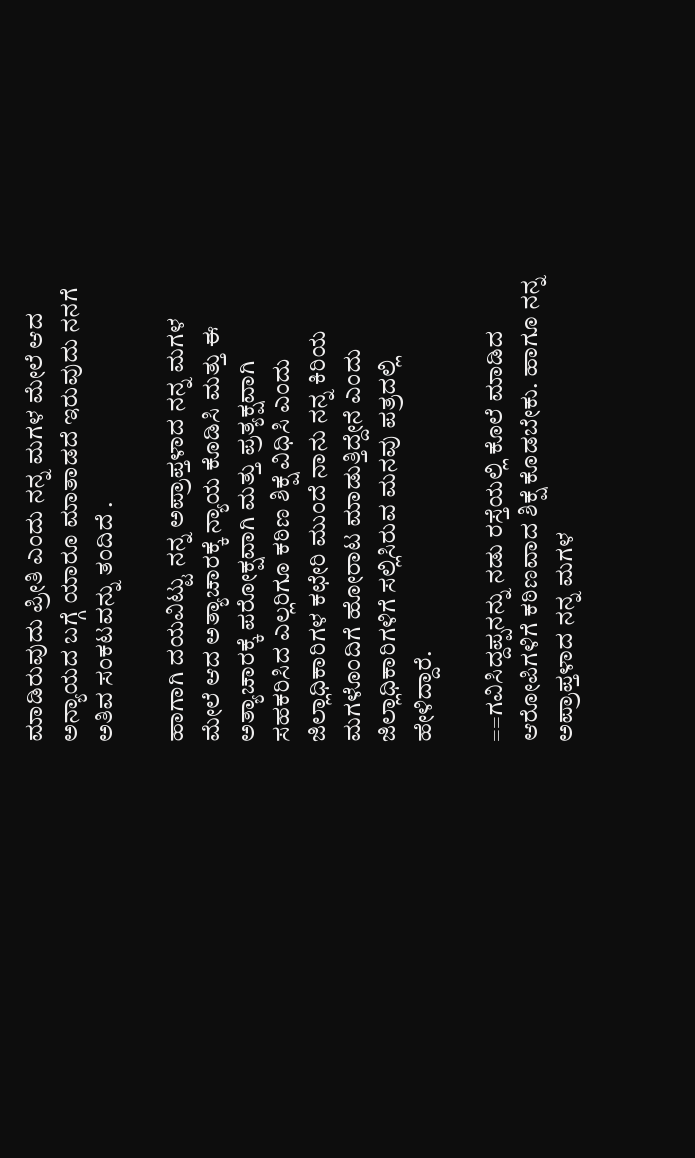ಮಾಡಿರುವುದು ಪ್ರೀತಿ ಎಂದು ನನ್ನ ಮಗಳ ಮೇಲೆ ಆದ ಅನ್ಯಾಯದ ಬಗ್ಗೆ ಯಾರೂ ಮಾತಾಡದೆ ಇರುವುದು ನನಗೆ ಅತಿವ ಸಂಕಟವನ್ನು ತಂದಿದೆ .

ಹಾಗಾಗಿ ದಯವಿಟ್ಟು ನನ್ನ ಅಪ್ರಾಪ್ತಳಾದ ನನ್ನ ಮಗಳ ಮೇಲೆ ಆದ ಅತ್ಯಾಚಾರಕ್ಕೆ ನ್ಯಾಯ ಕೊಡಿಸಿ ಮತ್ತು ಈ ಅತ್ಯಾಚಾರಕ್ಕೆ ಪರೋಕ್ಷವಾಗಿ ಮತ್ತು ಪ್ರತ್ಯಕ್ಷವಾಗಿ ಸಹಕರಿಸಿದ ಎಲ್ಲರಿಗೂ ಕಠಿಣ ಶಿಕ್ಷೆ ವಿಧಿಸಿ ಎಂದು ಜಿಲ್ಲಾಧಿಕಾರಿಗಳ ಕಛೇರಿ ಮುಂದೆ ನಾನು ನನ್ನ ಕಿರಿಯ ಮಗಳೊಂದಿಗೆ ಹೋರಾಟ ಮಾಡುತ್ತಿದ್ದೇನೆ ಎಂದು ಜಿಲ್ಲಾಧಿಕಾರಿಗಳಿಗೆ ಸಲ್ಲಿಸಿರುವ ಮನವು ಪತ್ರದಲ್ಲಿ  ಹೇಳಿದ್ದಾರೆ.

==ಗವಿಸಿದ್ದಪ್ಪನನ್ನು ನಡು ರಸ್ತೆಯಲ್ಲಿ ಕೊಲೆ ಮಾಡಿದ ಆರೋಪಿಗಳಿಗೆ ಕಠಿಣವಾದ ಶಿಕ್ಷೆ ಕೊಡಬೇಕು. ಹಾಗೂ ನನ್ನ ಅಪ್ರಾಪ್ತಳಾದ ನನ್ನ ಮಗಳ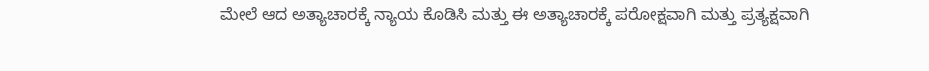ಮೇಲೆ ಆದ ಅತ್ಯಾಚಾರಕ್ಕೆ ನ್ಯಾಯ ಕೊಡಿಸಿ ಮತ್ತು ಈ ಅತ್ಯಾಚಾರಕ್ಕೆ ಪರೋಕ್ಷವಾಗಿ ಮತ್ತು ಪ್ರತ್ಯಕ್ಷವಾಗಿ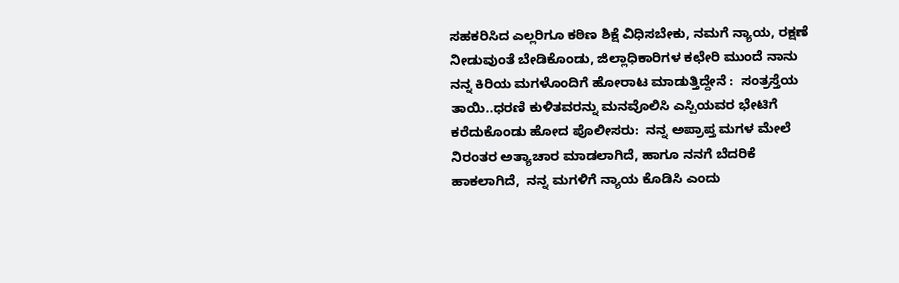ಸಹಕರಿಸಿದ ಎಲ್ಲರಿಗೂ ಕಠಿಣ ಶಿಕ್ಷೆ ವಿಧಿಸಬೇಕು, ನಮಗೆ ನ್ಯಾಯ, ರಕ್ಷಣೆ ನೀಡುವುಂತೆ ಬೇಡಿಕೊಂಡು, ಜಿಲ್ಲಾಧಿಕಾರಿಗಳ ಕಛೇರಿ ಮುಂದೆ ನಾನು ನನ್ನ ಕಿರಿಯ ಮಗಳೊಂದಿಗೆ ಹೋರಾಟ ಮಾಡುತ್ತಿದ್ದೇನೆ :  ಸಂತ್ರಸ್ತೆಯ ತಾಯಿ..ಧರಣಿ ಕುಳಿತವರನ್ನು ಮನವೊಲಿಸಿ ಎಸ್ಪಿಯವರ ಭೇಟಿಗೆ ಕರೆದುಕೊಂಡು ಹೋದ ಪೊಲೀಸರು:  ನನ್ನ ಅಪ್ರಾಪ್ತ ಮಗಳ ಮೇಲೆ ನಿರಂತರ ಅತ್ಯಾಚಾರ ಮಾಡಲಾಗಿದೆ, ಹಾಗೂ ನನಗೆ ಬೆದರಿಕೆ ಹಾಕಲಾಗಿದೆ,  ನನ್ನ ಮಗಳಿಗೆ ನ್ಯಾಯ ಕೊಡಿಸಿ ಎಂದು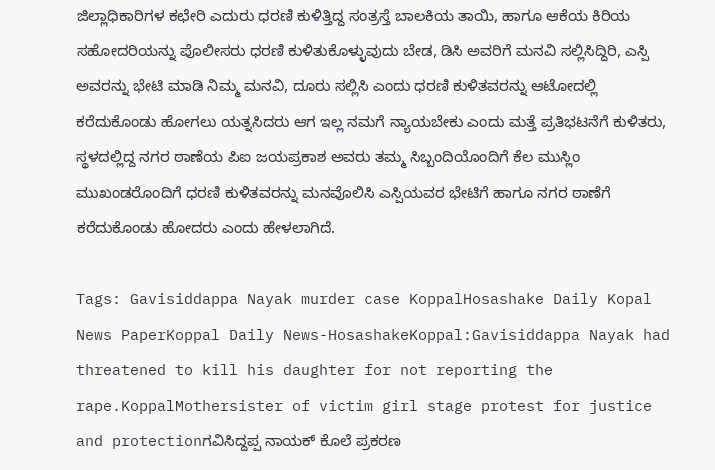ಜಿಲ್ಲಾಧಿಕಾರಿಗಳ ಕಛೇರಿ ಎದುರು ಧರಣಿ ಕುಳಿತ್ತಿದ್ದ ಸಂತ್ರಸ್ತೆ ಬಾಲಕಿಯ ತಾಯಿ, ಹಾಗೂ ಆಕೆಯ ಕಿರಿಯ ಸಹೋದರಿಯನ್ನು ಪೊಲೀಸರು ಧರಣಿ ಕುಳಿತುಕೊಳ್ಳುವುದು ಬೇಡ, ಡಿಸಿ ಅವರಿಗೆ ಮನವಿ ಸಲ್ಲಿಸಿದ್ದಿರಿ, ಎಸ್ಪಿ ಅವರನ್ನು ಭೇಟಿ ಮಾಡಿ ನಿಮ್ಮ ಮನವಿ, ದೂರು ಸಲ್ಲಿಸಿ ಎಂದು ಧರಣಿ ಕುಳಿತವರನ್ನು ಆಟೋದಲ್ಲಿ ಕರೆದುಕೊಂಡು ಹೋಗಲು ಯತ್ನಸಿದರು ಆಗ ಇಲ್ಲ ನಮಗೆ ನ್ಯಾಯಬೇಕು ಎಂದು ಮತ್ತೆ ಪ್ರತಿಭಟನೆಗೆ ಕುಳಿತರು, ಸ್ಥಳದಲ್ಲಿದ್ದ ನಗರ ಠಾಣೆಯ ಪಿಐ ಜಯಪ್ರಕಾಶ ಅವರು ತಮ್ಮ ಸಿಬ್ಬಂದಿಯೊಂದಿಗೆ ಕೆಲ ಮುಸ್ಲಿಂ ಮುಖಂಡರೊಂದಿಗೆ ಧರಣಿ ಕುಳಿತವರನ್ನು ಮನವೊಲಿಸಿ ಎಸ್ಪಿಯವರ ಭೇಟಿಗೆ ಹಾಗೂ ನಗರ ಠಾಣೆಗೆ ಕರೆದುಕೊಂಡು ಹೋದರು ಎಂದು ಹೇಳಲಾಗಿದೆ.

Tags: Gavisiddappa Nayak murder case KoppalHosashake Daily Kopal News PaperKoppal Daily News-HosashakeKoppal:Gavisiddappa Nayak had threatened to kill his daughter for not reporting the rape.KoppalMothersister of victim girl stage protest for justice and protectionಗವಿಸಿದ್ದಪ್ಪ ನಾಯಕ್ ಕೊಲೆ ಪ್ರಕರಣ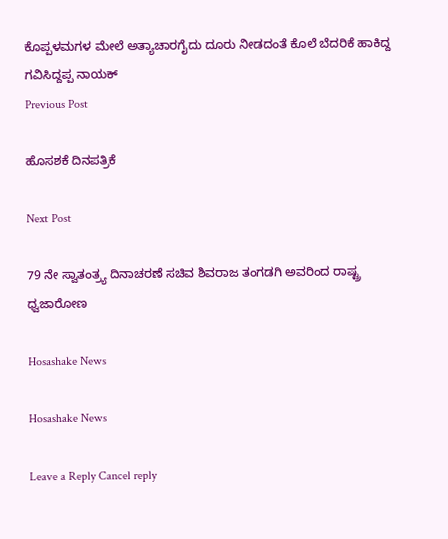ಕೊಪ್ಪಳಮಗಳ ಮೇಲೆ ಅತ್ಯಾಚಾರಗೈದು ದೂರು ನೀಡದಂತೆ ಕೊಲೆ ಬೆದರಿಕೆ ಹಾಕಿದ್ದ ಗವಿಸಿದ್ದಪ್ಪ ನಾಯಕ್
Previous Post

ಹೊಸಶಕೆ ದಿನಪತ್ರಿಕೆ

Next Post

79 ನೇ ಸ್ವಾತಂತ್ರ್ಯ ದಿನಾಚರಣೆ ಸಚಿವ ಶಿವರಾಜ ತಂಗಡಗಿ ಅವರಿಂದ ರಾಷ್ಟ್ರ ಧ್ವಜಾರೋಣ

Hosashake News

Hosashake News

Leave a Reply Cancel reply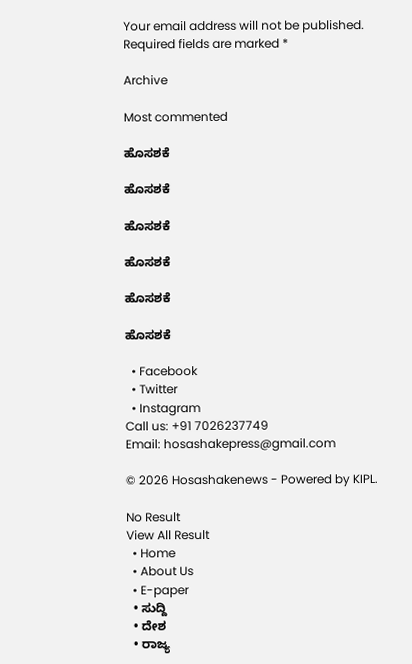Your email address will not be published. Required fields are marked *

Archive

Most commented

ಹೊಸಶಕೆ

ಹೊಸಶಕೆ

ಹೊಸಶಕೆ

ಹೊಸಶಕೆ

ಹೊಸಶಕೆ

ಹೊಸಶಕೆ

  • Facebook
  • Twitter
  • Instagram
Call us: +91 7026237749
Email: hosashakepress@gmail.com

© 2026 Hosashakenews - Powered by KIPL.

No Result
View All Result
  • Home
  • About Us
  • E-paper
  • ಸುದ್ದಿ
  • ದೇಶ
  • ರಾಜ್ಯ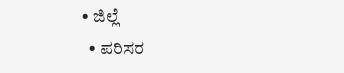• ಜಿಲ್ಲೆ
  • ಪರಿಸರ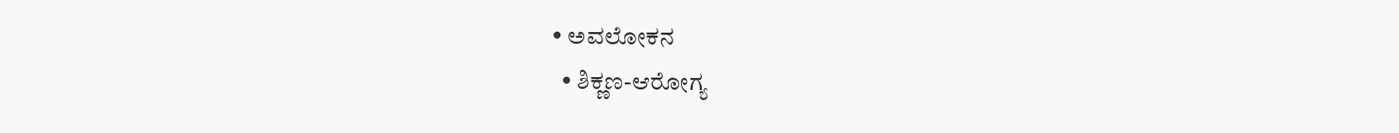• ಅವಲೋಕನ
  • ಶಿಕ್ಣಣ-ಆರೋಗ್ಯ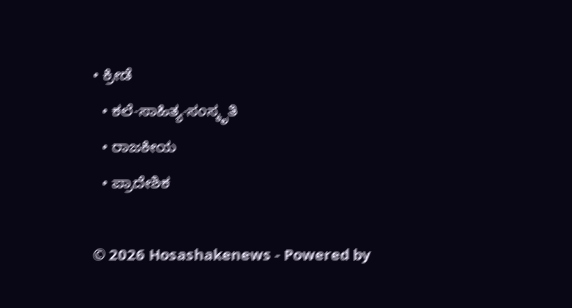• ಕ್ರೀಡೆ
  • ಕಲೆ-ಸಾಹಿತ್ಯ-ಸಂಸ್ಕೃತಿ
  • ರಾಜಕೀಯ
  • ಪ್ರಾದೇಶಿಕ

© 2026 Hosashakenews - Powered by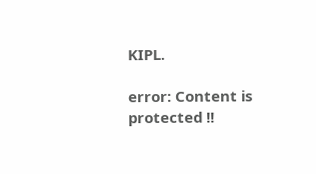KIPL.

error: Content is protected !!